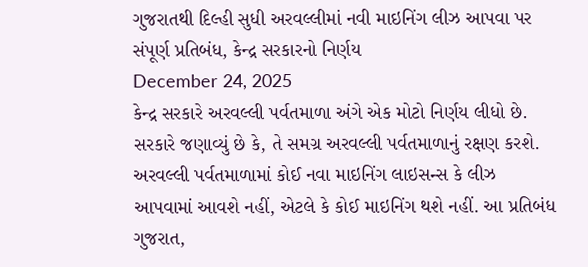ગુજરાતથી દિલ્હી સુધી અરવલ્લીમાં નવી માઇનિંગ લીઝ આપવા પર સંપૂર્ણ પ્રતિબંધ, કેન્દ્ર સરકારનો નિર્ણય
December 24, 2025
કેન્દ્ર સરકારે અરવલ્લી પર્વતમાળા અંગે એક મોટો નિર્ણય લીધો છે. સરકારે જણાવ્યું છે કે, તે સમગ્ર અરવલ્લી પર્વતમાળાનું રક્ષણ કરશે. અરવલ્લી પર્વતમાળામાં કોઈ નવા માઇનિંગ લાઇસન્સ કે લીઝ આપવામાં આવશે નહીં, એટલે કે કોઈ માઇનિંગ થશે નહીં. આ પ્રતિબંધ ગુજરાત,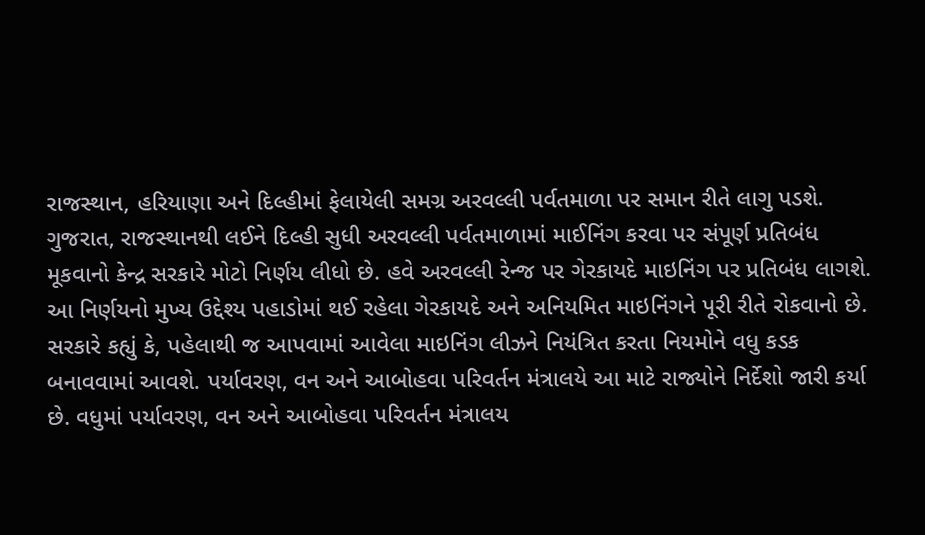રાજસ્થાન, હરિયાણા અને દિલ્હીમાં ફેલાયેલી સમગ્ર અરવલ્લી પર્વતમાળા પર સમાન રીતે લાગુ પડશે.
ગુજરાત, રાજસ્થાનથી લઈને દિલ્હી સુધી અરવલ્લી પર્વતમાળામાં માઈનિંગ કરવા પર સંપૂર્ણ પ્રતિબંધ મૂકવાનો કેન્દ્ર સરકારે મોટો નિર્ણય લીધો છે. હવે અરવલ્લી રેન્જ પર ગેરકાયદે માઇનિંગ પર પ્રતિબંધ લાગશે. આ નિર્ણયનો મુખ્ય ઉદ્દેશ્ય પહાડોમાં થઈ રહેલા ગેરકાયદે અને અનિયમિત માઇનિંગને પૂરી રીતે રોકવાનો છે.
સરકારે કહ્યું કે, પહેલાથી જ આપવામાં આવેલા માઇનિંગ લીઝને નિયંત્રિત કરતા નિયમોને વધુ કડક બનાવવામાં આવશે. પર્યાવરણ, વન અને આબોહવા પરિવર્તન મંત્રાલયે આ માટે રાજ્યોને નિર્દેશો જારી કર્યા છે. વધુમાં પર્યાવરણ, વન અને આબોહવા પરિવર્તન મંત્રાલય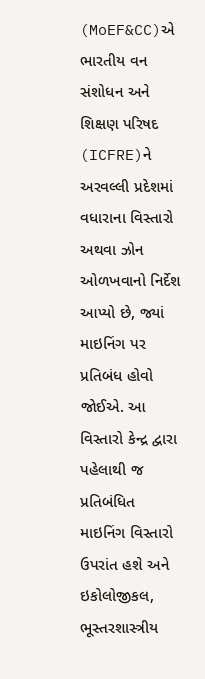(MoEF&CC)એ ભારતીય વન સંશોધન અને શિક્ષણ પરિષદ (ICFRE)ને અરવલ્લી પ્રદેશમાં વધારાના વિસ્તારો અથવા ઝોન ઓળખવાનો નિર્દેશ આપ્યો છે, જ્યાં માઇનિંગ પર પ્રતિબંધ હોવો જોઈએ. આ વિસ્તારો કેન્દ્ર દ્વારા પહેલાથી જ પ્રતિબંધિત માઇનિંગ વિસ્તારો ઉપરાંત હશે અને ઇકોલોજીકલ, ભૂસ્તરશાસ્ત્રીય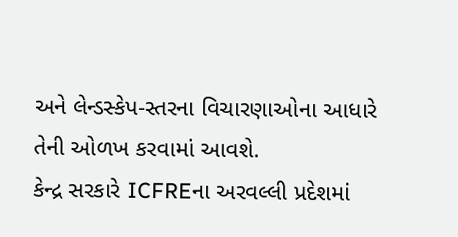અને લેન્ડસ્કેપ-સ્તરના વિચારણાઓના આધારે તેની ઓળખ કરવામાં આવશે.
કેન્દ્ર સરકારે ICFREના અરવલ્લી પ્રદેશમાં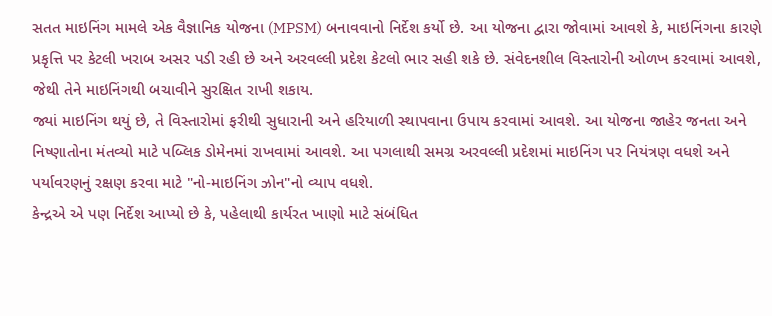સતત માઇનિંગ મામલે એક વૈજ્ઞાનિક યોજના (MPSM) બનાવવાનો નિર્દેશ કર્યો છે. આ યોજના દ્વારા જોવામાં આવશે કે, માઇનિંગના કારણે પ્રકૃત્તિ પર કેટલી ખરાબ અસર પડી રહી છે અને અરવલ્લી પ્રદેશ કેટલો ભાર સહી શકે છે. સંવેદનશીલ વિસ્તારોની ઓળખ કરવામાં આવશે, જેથી તેને માઇનિંગથી બચાવીને સુરક્ષિત રાખી શકાય.
જ્યાં માઇનિંગ થયું છે, તે વિસ્તારોમાં ફરીથી સુધારાની અને હરિયાળી સ્થાપવાના ઉપાય કરવામાં આવશે. આ યોજના જાહેર જનતા અને નિષ્ણાતોના મંતવ્યો માટે પબ્લિક ડોમેનમાં રાખવામાં આવશે. આ પગલાથી સમગ્ર અરવલ્લી પ્રદેશમાં માઇનિંગ પર નિયંત્રણ વધશે અને પર્યાવરણનું રક્ષણ કરવા માટે "નો-માઇનિંગ ઝોન"નો વ્યાપ વધશે.
કેન્દ્રએ એ પણ નિર્દેશ આપ્યો છે કે, પહેલાથી કાર્યરત ખાણો માટે સંબંધિત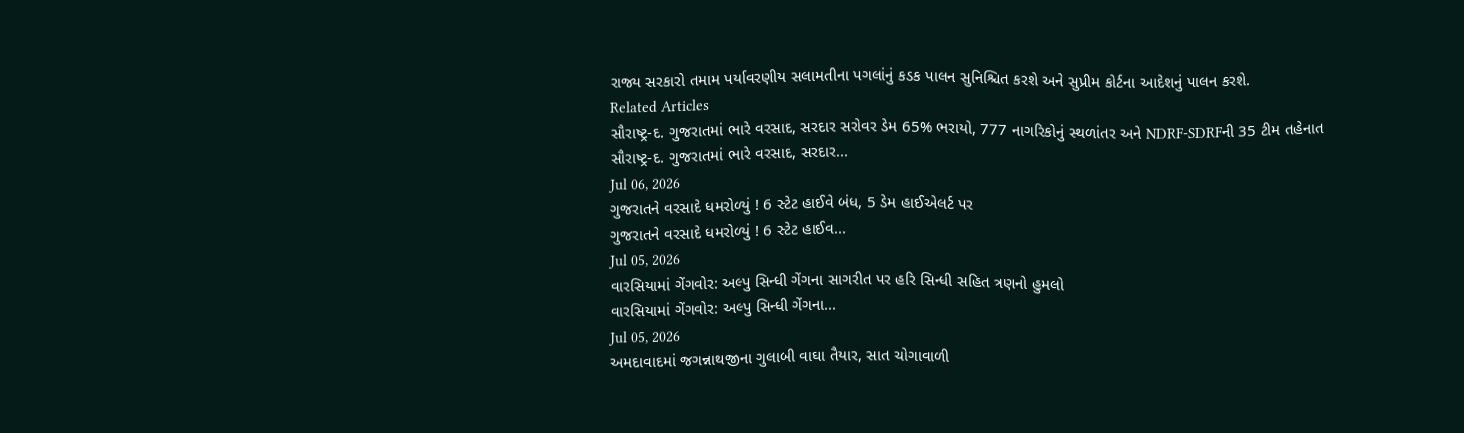રાજ્ય સરકારો તમામ પર્યાવરણીય સલામતીના પગલાંનું કડક પાલન સુનિશ્ચિત કરશે અને સુપ્રીમ કોર્ટના આદેશનું પાલન કરશે.
Related Articles
સૌરાષ્ટ્ર-દ. ગુજરાતમાં ભારે વરસાદ, સરદાર સરોવર ડેમ 65% ભરાયો, 777 નાગરિકોનું સ્થળાંતર અને NDRF-SDRFની 35 ટીમ તહેનાત
સૌરાષ્ટ્ર-દ. ગુજરાતમાં ભારે વરસાદ, સરદાર...
Jul 06, 2026
ગુજરાતને વરસાદે ધમરોળ્યું ! 6 સ્ટેટ હાઈવે બંધ, 5 ડેમ હાઈએલર્ટ પર
ગુજરાતને વરસાદે ધમરોળ્યું ! 6 સ્ટેટ હાઈવ...
Jul 05, 2026
વારસિયામાં ગેંગવોર: અલ્પુ સિન્ધી ગેંગના સાગરીત પર હરિ સિન્ધી સહિત ત્રણનો હુમલો
વારસિયામાં ગેંગવોર: અલ્પુ સિન્ધી ગેંગના...
Jul 05, 2026
અમદાવાદમાં જગન્નાથજીના ગુલાબી વાઘા તૈયાર, સાત ચોગાવાળી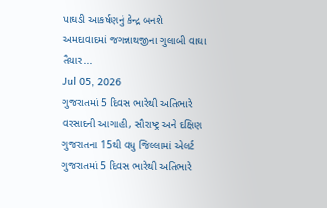પાઘડી આકર્ષણનું કેન્દ્ર બનશે
અમદાવાદમાં જગન્નાથજીના ગુલાબી વાઘા તૈયાર...
Jul 05, 2026
ગુજરાતમાં 5 દિવસ ભારેથી અતિભારે વરસાદની આગાહી, સૌરાષ્ટ્ર અને દક્ષિણ ગુજરાતના 15થી વધુ જિલ્લામાં એલર્ટ
ગુજરાતમાં 5 દિવસ ભારેથી અતિભારે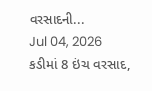વરસાદની...
Jul 04, 2026
કડીમાં 8 ઇંચ વરસાદ,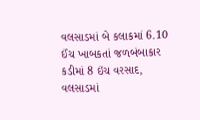વલસાડમાં બે કલાકમાં 6.10 ઈંચ ખાબકતાં જળબંબાકાર
કડીમાં 8 ઇંચ વરસાદ, વલસાડમાં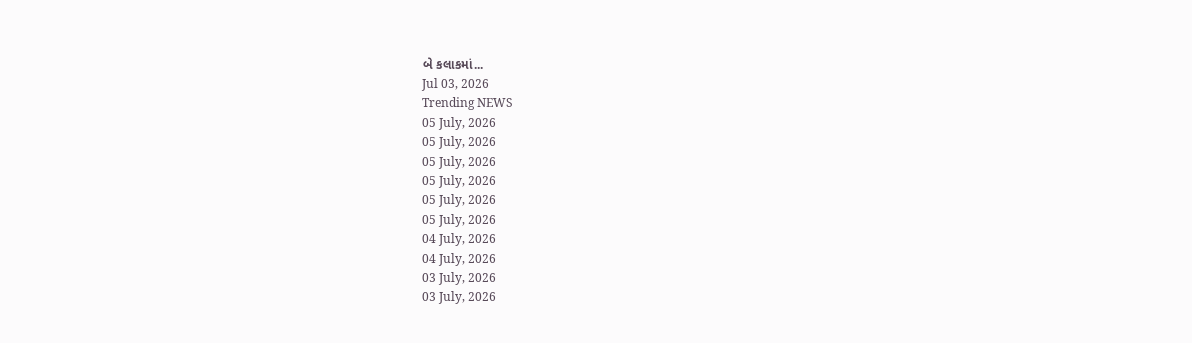બે કલાકમાં...
Jul 03, 2026
Trending NEWS
05 July, 2026
05 July, 2026
05 July, 2026
05 July, 2026
05 July, 2026
05 July, 2026
04 July, 2026
04 July, 2026
03 July, 2026
03 July, 2026